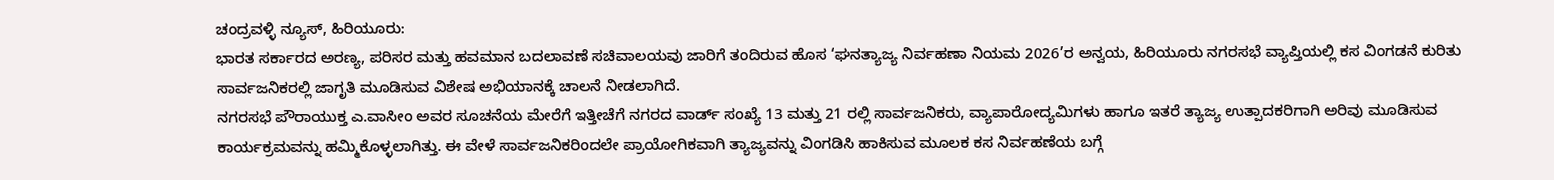ಚಂದ್ರವಳ್ಳಿ ನ್ಯೂಸ್, ಹಿರಿಯೂರು:
ಭಾರತ ಸರ್ಕಾರದ ಅರಣ್ಯ, ಪರಿಸರ ಮತ್ತು ಹವಮಾನ ಬದಲಾವಣೆ ಸಚಿವಾಲಯವು ಜಾರಿಗೆ ತಂದಿರುವ ಹೊಸ ‘ಘನತ್ಯಾಜ್ಯ ನಿರ್ವಹಣಾ ನಿಯಮ 2026’ರ ಅನ್ವಯ, ಹಿರಿಯೂರು ನಗರಸಭೆ ವ್ಯಾಪ್ತಿಯಲ್ಲಿ ಕಸ ವಿಂಗಡನೆ ಕುರಿತು ಸಾರ್ವಜನಿಕರಲ್ಲಿ ಜಾಗೃತಿ ಮೂಡಿಸುವ ವಿಶೇಷ ಅಭಿಯಾನಕ್ಕೆ ಚಾಲನೆ ನೀಡಲಾಗಿದೆ.
ನಗರಸಭೆ ಪೌರಾಯುಕ್ತ ಎ.ವಾಸೀಂ ಅವರ ಸೂಚನೆಯ ಮೇರೆಗೆ ಇತ್ತೀಚೆಗೆ ನಗರದ ವಾರ್ಡ್ ಸಂಖ್ಯೆ 13 ಮತ್ತು 21 ರಲ್ಲಿ ಸಾರ್ವಜನಿಕರು, ವ್ಯಾಪಾರೋದ್ಯಮಿಗಳು ಹಾಗೂ ಇತರೆ ತ್ಯಾಜ್ಯ ಉತ್ಪಾದಕರಿಗಾಗಿ ಅರಿವು ಮೂಡಿಸುವ ಕಾರ್ಯಕ್ರಮವನ್ನು ಹಮ್ಮಿಕೊಳ್ಳಲಾಗಿತ್ತು. ಈ ವೇಳೆ ಸಾರ್ವಜನಿಕರಿಂದಲೇ ಪ್ರಾಯೋಗಿಕವಾಗಿ ತ್ಯಾಜ್ಯವನ್ನು ವಿಂಗಡಿಸಿ ಹಾಕಿಸುವ ಮೂಲಕ ಕಸ ನಿರ್ವಹಣೆಯ ಬಗ್ಗೆ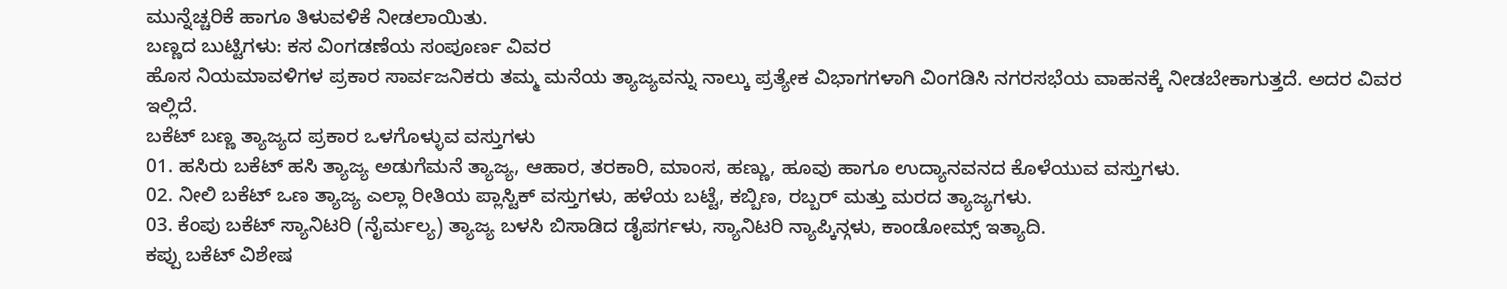ಮುನ್ನೆಚ್ಚರಿಕೆ ಹಾಗೂ ತಿಳುವಳಿಕೆ ನೀಡಲಾಯಿತು.
ಬಣ್ಣದ ಬುಟ್ಟಿಗಳು: ಕಸ ವಿಂಗಡಣೆಯ ಸಂಪೂರ್ಣ ವಿವರ
ಹೊಸ ನಿಯಮಾವಳಿಗಳ ಪ್ರಕಾರ ಸಾರ್ವಜನಿಕರು ತಮ್ಮ ಮನೆಯ ತ್ಯಾಜ್ಯವನ್ನು ನಾಲ್ಕು ಪ್ರತ್ಯೇಕ ವಿಭಾಗಗಳಾಗಿ ವಿಂಗಡಿಸಿ ನಗರಸಭೆಯ ವಾಹನಕ್ಕೆ ನೀಡಬೇಕಾಗುತ್ತದೆ. ಅದರ ವಿವರ ಇಲ್ಲಿದೆ.
ಬಕೆಟ್ ಬಣ್ಣ ತ್ಯಾಜ್ಯದ ಪ್ರಕಾರ ಒಳಗೊಳ್ಳುವ ವಸ್ತುಗಳು
01. ಹಸಿರು ಬಕೆಟ್ ಹಸಿ ತ್ಯಾಜ್ಯ ಅಡುಗೆಮನೆ ತ್ಯಾಜ್ಯ, ಆಹಾರ, ತರಕಾರಿ, ಮಾಂಸ, ಹಣ್ಣು, ಹೂವು ಹಾಗೂ ಉದ್ಯಾನವನದ ಕೊಳೆಯುವ ವಸ್ತುಗಳು.
02. ನೀಲಿ ಬಕೆಟ್ ಒಣ ತ್ಯಾಜ್ಯ ಎಲ್ಲಾ ರೀತಿಯ ಪ್ಲಾಸ್ಟಿಕ್ ವಸ್ತುಗಳು, ಹಳೆಯ ಬಟ್ಟೆ, ಕಬ್ಬಿಣ, ರಬ್ಬರ್ ಮತ್ತು ಮರದ ತ್ಯಾಜ್ಯಗಳು.
03. ಕೆಂಪು ಬಕೆಟ್ ಸ್ಯಾನಿಟರಿ (ನೈರ್ಮಲ್ಯ) ತ್ಯಾಜ್ಯ ಬಳಸಿ ಬಿಸಾಡಿದ ಡೈಪರ್ಗಳು, ಸ್ಯಾನಿಟರಿ ನ್ಯಾಪ್ಕಿನ್ಗಳು, ಕಾಂಡೋಮ್ಸ್ ಇತ್ಯಾದಿ.
ಕಪ್ಪು ಬಕೆಟ್ ವಿಶೇಷ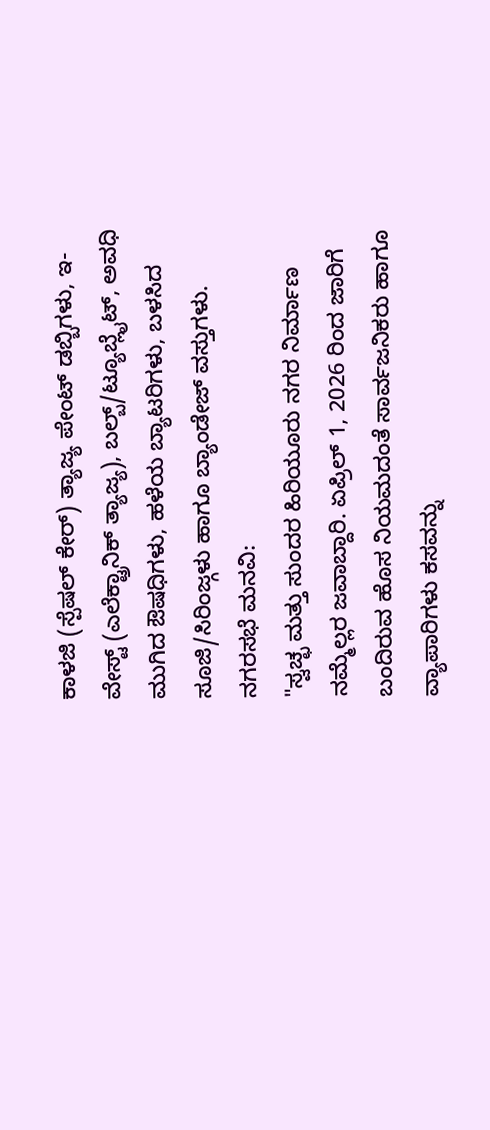ಕಾಳಜಿ (ಸ್ಪೆಷಲ್ ಕೇರ್) ತ್ಯಾಜ್ಯ ಪೇಂಟ್ ಡಬ್ಬಿಗಳು, ಇ-ವೇಸ್ಟ್ (ಎಲೆಕ್ಟ್ರಾನಿಕ್ ತ್ಯಾಜ್ಯ), ಬಲ್ಬ್/ಟ್ಯೂಬ್ಲೈಟ್, ಅವಧಿ ಮುಗಿದ ಔಷಧಿಗಳು, ಹಳೆಯ ಬ್ಯಾಟರಿಗಳು, ಬಳಸಿದ ಸೂಜಿ/ಸಿರಿಂಜ್ಗಳು ಹಾಗೂ ಬ್ಯಾಂಡೇಜ್ ವಸ್ತುಗಳು.
ನಗರಸಭೆ ಮನವಿ:
"ಸ್ವಚ್ಛ ಮತ್ತು ಸುಂದರ ಹಿರಿಯೂರು ನಗರ ನಿರ್ಮಾಣ ನಮ್ಮೆಲ್ಲರ ಜವಾಬ್ದಾರಿ. ಏಪ್ರಿಲ್ 1, 2026 ರಿಂದ ಜಾರಿಗೆ ಬಂದಿರುವ ಹೊಸ ನಿಯಮದಂತೆ ಸಾರ್ವಜನಿಕರು ಹಾಗೂ ವ್ಯಾಪಾರಿಗಳು ಕಸವನ್ನು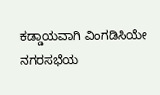ಕಡ್ಡಾಯವಾಗಿ ವಿಂಗಡಿಸಿಯೇ ನಗರಸಭೆಯ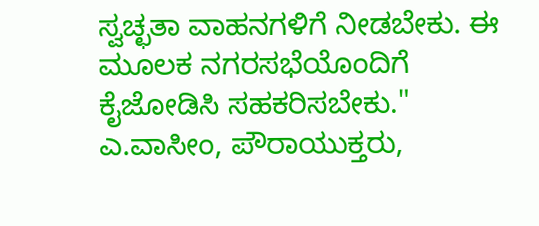ಸ್ವಚ್ಛತಾ ವಾಹನಗಳಿಗೆ ನೀಡಬೇಕು. ಈ ಮೂಲಕ ನಗರಸಭೆಯೊಂದಿಗೆ ಕೈಜೋಡಿಸಿ ಸಹಕರಿಸಬೇಕು."
ಎ.ವಾಸೀಂ, ಪೌರಾಯುಕ್ತರು,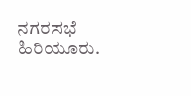ನಗರಸಭೆ ಹಿರಿಯೂರು.